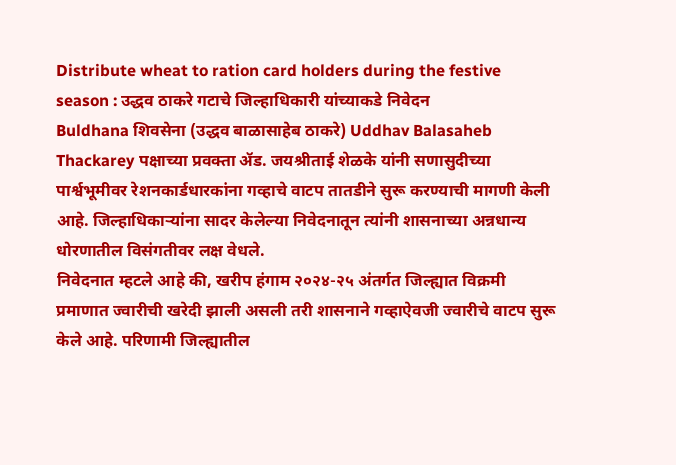Distribute wheat to ration card holders during the festive season : उद्धव ठाकरे गटाचे जिल्हाधिकारी यांच्याकडे निवेदन
Buldhana शिवसेना (उद्धव बाळासाहेब ठाकरे) Uddhav Balasaheb Thackarey पक्षाच्या प्रवक्ता ॲड. जयश्रीताई शेळके यांनी सणासुदीच्या पार्श्वभूमीवर रेशनकार्डधारकांना गव्हाचे वाटप तातडीने सुरू करण्याची मागणी केली आहे. जिल्हाधिकाऱ्यांना सादर केलेल्या निवेदनातून त्यांनी शासनाच्या अन्नधान्य धोरणातील विसंगतीवर लक्ष वेधले.
निवेदनात म्हटले आहे की, खरीप हंगाम २०२४-२५ अंतर्गत जिल्ह्यात विक्रमी प्रमाणात ज्वारीची खरेदी झाली असली तरी शासनाने गव्हाऐवजी ज्वारीचे वाटप सुरू केले आहे. परिणामी जिल्ह्यातील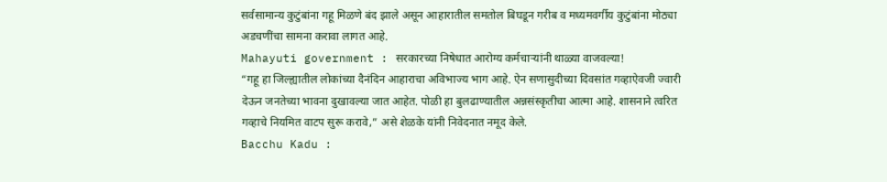सर्वसामान्य कुटुंबांना गहू मिळणे बंद झाले असून आहारातील समतोल बिघडून गरीब व मध्यमवर्गीय कुटुंबांना मोठ्या अडचणींचा सामना करावा लागत आहे.
Mahayuti government : सरकारच्या निषेधात आरोग्य कर्मचाऱ्यांनी थाळ्या वाजवल्या!
“गहू हा जिल्ह्यातील लोकांच्या दैनंदिन आहाराचा अविभाज्य भाग आहे. ऐन सणासुदीच्या दिवसांत गव्हाऐवजी ज्वारी देऊन जनतेच्या भावना दुखावल्या जात आहेत. पोळी हा बुलढाण्यातील अन्नसंस्कृतीचा आत्मा आहे. शासनाने त्वरित गव्हाचे नियमित वाटप सुरू करावे,” असे शेळके यांनी निवेदनात नमूद केले.
Bacchu Kadu :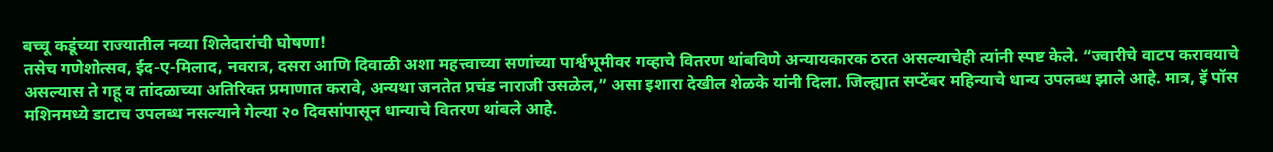बच्चू कडूंच्या राज्यातील नव्या शिलेदारांची घोषणा!
तसेच गणेशोत्सव, ईद-ए-मिलाद, नवरात्र, दसरा आणि दिवाळी अशा महत्त्वाच्या सणांच्या पार्श्वभूमीवर गव्हाचे वितरण थांबविणे अन्यायकारक ठरत असल्याचेही त्यांनी स्पष्ट केले. “ज्वारीचे वाटप करावयाचे असल्यास ते गहू व तांदळाच्या अतिरिक्त प्रमाणात करावे, अन्यथा जनतेत प्रचंड नाराजी उसळेल,” असा इशारा देखील शेळके यांनी दिला. जिल्ह्यात सप्टेंबर महिन्याचे धान्य उपलब्ध झाले आहे. मात्र, इॅ पॉस मशिनमध्ये डाटाच उपलब्ध नसल्याने गेल्या २० दिवसांपासून धान्याचे वितरण थांबले आहे.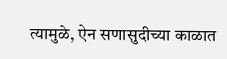त्यामुळे, ऐन सणासुदीच्या काळात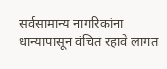सर्वसामान्य नागरिकांना धान्यापासून वंचित रहावे लागत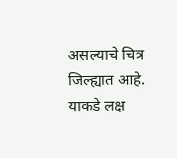असल्याचे चित्र जिल्ह्यात आहे. याकडे लक्ष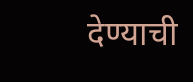देण्याची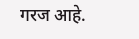गरज आहे.